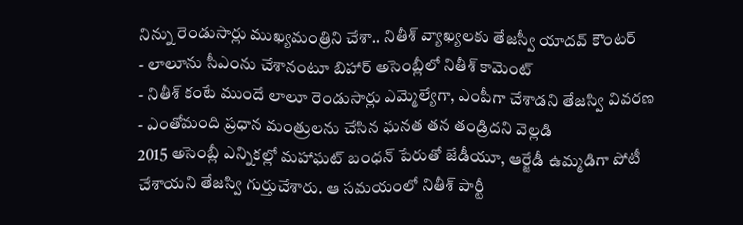నిన్ను రెండుసార్లు ముఖ్యమంత్రిని చేశా.. నితీశ్ వ్యాఖ్యలకు తేజస్వీ యాదవ్ కౌంటర్
- లాలూను సీఎంను చేశానంటూ బిహార్ అసెంబ్లీలో నితీశ్ కామెంట్
- నితీశ్ కంటే ముందే లాలూ రెండుసార్లు ఎమ్మెల్యేగా, ఎంపీగా చేశాడని తేజస్వి వివరణ
- ఎంతోమంది ప్రధాన మంత్రులను చేసిన ఘనత తన తండ్రిదని వెల్లడి
2015 అసెంబ్లీ ఎన్నికల్లో మహాఘట్ బంధన్ పేరుతో జేడీయూ, ఆర్జేడీ ఉమ్మడిగా పోటీ చేశాయని తేజస్వి గుర్తుచేశారు. ఆ సమయంలో నితీశ్ పార్టీ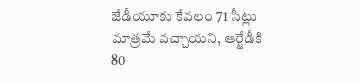జేడీయూకు కేవలం 71 సీట్లు మాత్రమే వచ్చాయని, ఆర్జేడీకి 80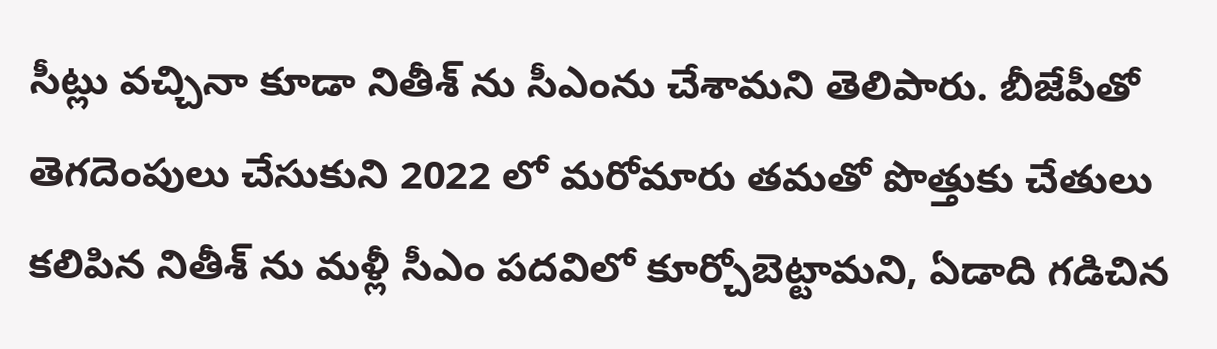సీట్లు వచ్చినా కూడా నితీశ్ ను సీఎంను చేశామని తెలిపారు. బీజేపీతో తెగదెంపులు చేసుకుని 2022 లో మరోమారు తమతో పొత్తుకు చేతులు కలిపిన నితీశ్ ను మళ్లీ సీఎం పదవిలో కూర్చోబెట్టామని, ఏడాది గడిచిన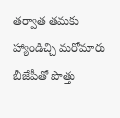తర్వాత తమకు హ్యాండిచ్చి మరోమారు బీజేపీతో పొత్తు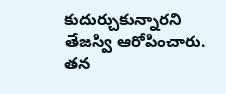కుదుర్చుకున్నారని తేజస్వి ఆరోపించారు. తన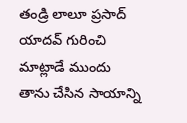తండ్రి లాలూ ప్రసాద్ యాదవ్ గురించి మాట్లాడే ముందు తాను చేసిన సాయాన్ని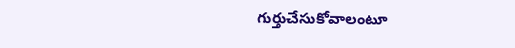గుర్తుచేసుకోవాలంటూ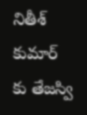నితీశ్ కుమార్ కు తేజస్వి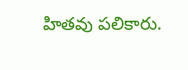హితవు పలికారు.